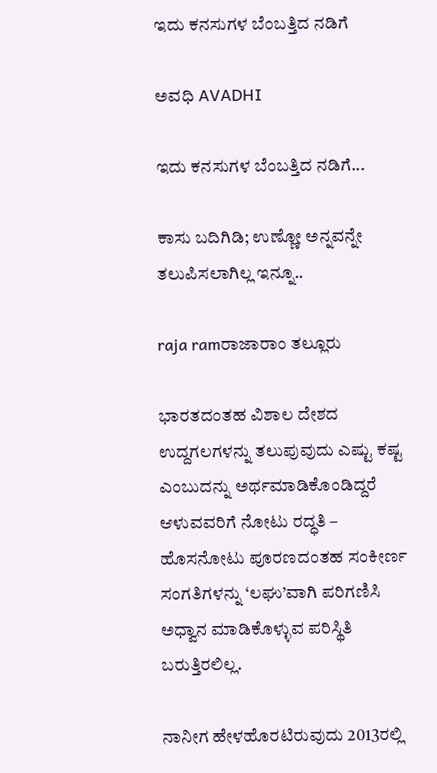ಇದು ಕನಸುಗಳ ಬೆಂಬತ್ತಿದ ನಡಿಗೆ‍

ಅವಧಿ AVADHI

ಇದು ಕನಸುಗಳ ಬೆಂಬತ್ತಿದ ನಡಿಗೆ...

ಕಾಸು ಬದಿಗಿಡಿ; ಉಣ್ಣೋ ಅನ್ನವನ್ನೇ ತಲುಪಿಸಲಾಗಿಲ್ಲ ಇನ್ನೂ..

raja ramರಾಜಾರಾಂ ತಲ್ಲೂರು

ಭಾರತದಂತಹ ವಿಶಾಲ ದೇಶದ ಉದ್ದಗಲಗಳನ್ನು ತಲುಪುವುದು ಎಷ್ಟು ಕಷ್ಟ ಎಂಬುದನ್ನು ಅರ್ಥಮಾಡಿಕೊಂಡಿದ್ದರೆ ಆಳುವವರಿಗೆ ನೋಟು ರದ್ಧತಿ – ಹೊಸನೋಟು ಪೂರಣದಂತಹ ಸಂಕೀರ್ಣ ಸಂಗತಿಗಳನ್ನು ‘ಲಘು’ವಾಗಿ ಪರಿಗಣಿಸಿ ಅಧ್ವಾನ ಮಾಡಿಕೊಳ್ಳುವ ಪರಿಸ್ಥಿತಿ ಬರುತ್ತಿರಲಿಲ್ಲ.

ನಾನೀಗ ಹೇಳಹೊರಟಿರುವುದು 2013ರಲ್ಲಿ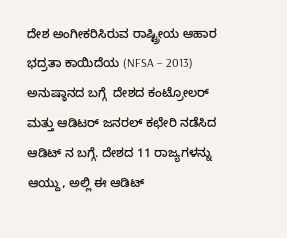ದೇಶ ಅಂಗೀಕರಿಸಿರುವ ರಾಷ್ಟ್ರೀಯ ಆಹಾರ ಭದ್ರತಾ ಕಾಯಿದೆಯ (NFSA – 2013) ಅನುಷ್ಠಾನದ ಬಗ್ಗೆ  ದೇಶದ ಕಂಟ್ರೋಲರ್ ಮತ್ತು ಆಡಿಟರ್ ಜನರಲ್ ಕಛೇರಿ ನಡೆಸಿದ ಆಡಿಟ್ ನ ಬಗ್ಗೆ. ದೇಶದ 11 ರಾಜ್ಯಗಳನ್ನು ಆಯ್ದು, ಅಲ್ಲಿ ಈ ಆಡಿಟ್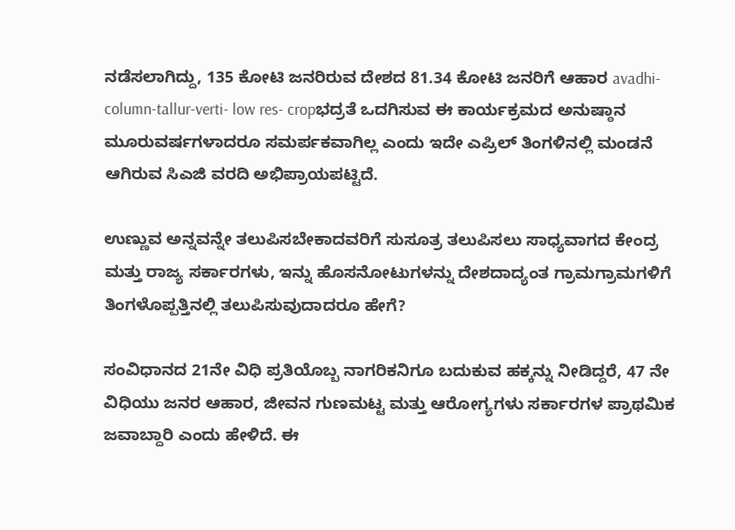ನಡೆಸಲಾಗಿದ್ದು, 135 ಕೋಟಿ ಜನರಿರುವ ದೇಶದ 81.34 ಕೋಟಿ ಜನರಿಗೆ ಆಹಾರ avadhi-column-tallur-verti- low res- cropಭದ್ರತೆ ಒದಗಿಸುವ ಈ ಕಾರ್ಯಕ್ರಮದ ಅನುಷ್ಠಾನ ಮೂರುವರ್ಷಗಳಾದರೂ ಸಮರ್ಪಕವಾಗಿಲ್ಲ ಎಂದು ಇದೇ ಎಪ್ರಿಲ್ ತಿಂಗಳಿನಲ್ಲಿ ಮಂಡನೆ ಆಗಿರುವ ಸಿಎಜಿ ವರದಿ ಅಭಿಪ್ರಾಯಪಟ್ಟಿದೆ.

ಉಣ್ಣುವ ಅನ್ನವನ್ನೇ ತಲುಪಿಸಬೇಕಾದವರಿಗೆ ಸುಸೂತ್ರ ತಲುಪಿಸಲು ಸಾಧ್ಯವಾಗದ ಕೇಂದ್ರ ಮತ್ತು ರಾಜ್ಯ ಸರ್ಕಾರಗಳು, ಇನ್ನು ಹೊಸನೋಟುಗಳನ್ನು ದೇಶದಾದ್ಯಂತ ಗ್ರಾಮಗ್ರಾಮಗಳಿಗೆ ತಿಂಗಳೊಪ್ಪತ್ತಿನಲ್ಲಿ ತಲುಪಿಸುವುದಾದರೂ ಹೇಗೆ?

ಸಂವಿಧಾನದ 21ನೇ ವಿಧಿ ಪ್ರತಿಯೊಬ್ಬ ನಾಗರಿಕನಿಗೂ ಬದುಕುವ ಹಕ್ಕನ್ನು ನೀಡಿದ್ದರೆ, 47 ನೇ ವಿಧಿಯು ಜನರ ಆಹಾರ, ಜೀವನ ಗುಣಮಟ್ಟ ಮತ್ತು ಆರೋಗ್ಯಗಳು ಸರ್ಕಾರಗಳ ಪ್ರಾಥಮಿಕ ಜವಾಬ್ದಾರಿ ಎಂದು ಹೇಳಿದೆ. ಈ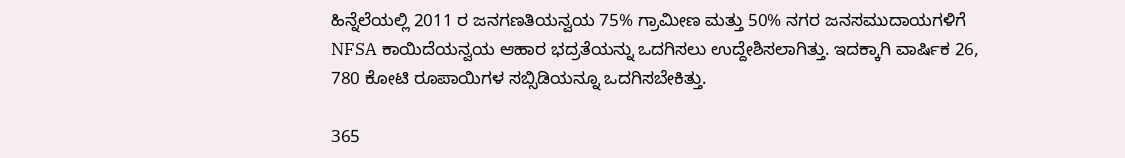ಹಿನ್ನೆಲೆಯಲ್ಲಿ 2011 ರ ಜನಗಣತಿಯನ್ವಯ 75% ಗ್ರಾಮೀಣ ಮತ್ತು 50% ನಗರ ಜನಸಮುದಾಯಗಳಿಗೆ NFSA ಕಾಯಿದೆಯನ್ವಯ ಆಹಾರ ಭದ್ರತೆಯನ್ನು ಒದಗಿಸಲು ಉದ್ದೇಶಿಸಲಾಗಿತ್ತು. ಇದಕ್ಕಾಗಿ ವಾರ್ಷಿಕ 26, 780 ಕೋಟಿ ರೂಪಾಯಿಗಳ ಸಬ್ಸಿಡಿಯನ್ನೂ ಒದಗಿಸಬೇಕಿತ್ತು.

365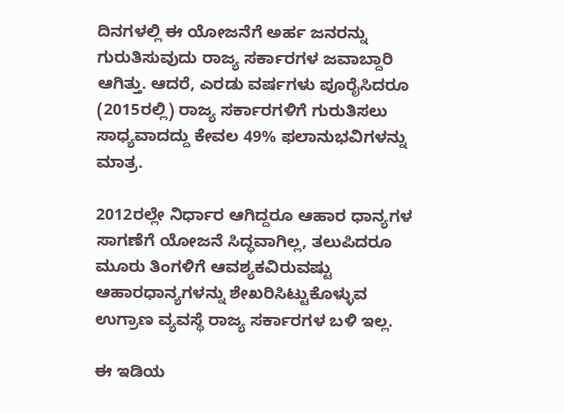ದಿನಗಳಲ್ಲಿ ಈ ಯೋಜನೆಗೆ ಅರ್ಹ ಜನರನ್ನು ಗುರುತಿಸುವುದು ರಾಜ್ಯ ಸರ್ಕಾರಗಳ ಜವಾಬ್ದಾರಿ ಆಗಿತ್ತು. ಆದರೆ, ಎರಡು ವರ್ಷಗಳು ಪೂರೈಸಿದರೂ (2015ರಲ್ಲಿ) ರಾಜ್ಯ ಸರ್ಕಾರಗಳಿಗೆ ಗುರುತಿಸಲು ಸಾಧ್ಯವಾದದ್ದು ಕೇವಲ 49% ಫಲಾನುಭವಿಗಳನ್ನು ಮಾತ್ರ.

2012ರಲ್ಲೇ ನಿರ್ಧಾರ ಆಗಿದ್ದರೂ ಆಹಾರ ಧಾನ್ಯಗಳ ಸಾಗಣೆಗೆ ಯೋಜನೆ ಸಿದ್ಧವಾಗಿಲ್ಲ, ತಲುಪಿದರೂ ಮೂರು ತಿಂಗಳಿಗೆ ಆವಶ್ಯಕವಿರುವಷ್ಟು ಆಹಾರಧಾನ್ಯಗಳನ್ನು ಶೇಖರಿಸಿಟ್ಟುಕೊಳ್ಳುವ  ಉಗ್ರಾಣ ವ್ಯವಸ್ಥೆ ರಾಜ್ಯ ಸರ್ಕಾರಗಳ ಬಳಿ ಇಲ್ಲ.

ಈ ಇಡಿಯ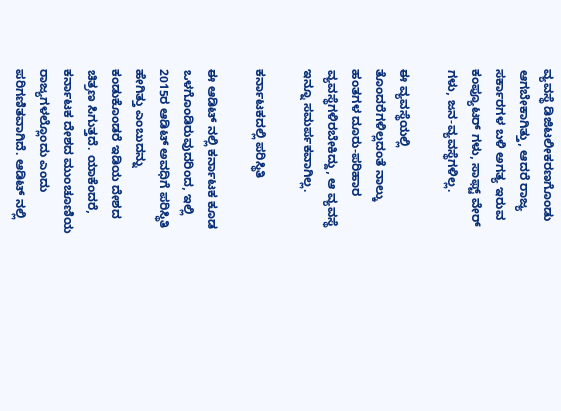ವ್ಯವಸ್ಥೆ ಡಿಜಿಟಲೀಕರಣಗೊಂಡು ಆಗಬೇಕಾಗಿತ್ತು, ಆದರೆ ರಾಜ್ಯ ಸರ್ಕಾರಗಳ ಬಳಿ ಅಗತ್ಯ ಇರುವ ಕಂಪ್ಯೂಟರ್ ಗಳು, ಸಾಫ್ಟ್ ವೇರ್ ಗಳು, ಜನ-ವ್ಯವಸ್ಥೆಗಳಿಲ್ಲ.

ಈ ವ್ಯವಸ್ಥೆಯಲ್ಲಿ ತೊಂದರೆಗಳಿಲ್ಲದಂತೆ ನಾಲ್ಕು ಹಂತಗಳ ದೂರು-ಪರಿಹಾರ ವ್ಯವಸ್ಥೆಗಳಿರಬೇಕಿದ್ದು, ಆ ವ್ಯವಸ್ಥೆ ಇನ್ನೂ ಸಮರ್ಪಕವಾಗಿಲ್ಲ.

ಕರ್ನಾಟಕದಲ್ಲಿ ಪರಿಸ್ಥಿತಿ

ಈ ಆಡಿಟ್ ನಲ್ಲಿ ಕರ್ನಾಟಕ ಕೂಡ ಒಳಗೊಂಡಿರುವುದರಿಂದ, ಇಲ್ಲಿ 2015ರ ಆಡಿಟ್ ಅವಧಿಗೆ ಪರಿಸ್ಥಿತಿ ಹೇಗಿತ್ತು ಎಂಬುದನ್ನು ಕಂಡುಕೊಂಡರೆ ಇಡಿಯ ದೇಶದ ಚಿತ್ರಣ ಸಿಗುತ್ತದೆ. ಯಾಕೆಂದರೆ, ಕರ್ನಾಟಕ ದೇಶದ ಮುಂಚೂಣಿಯ ರಾಜ್ಯಗಳಲ್ಲೊಂದು ಎಂದು ಪರಿಗಣಿತವಾಗಿದೆ. ಆಡಿಟ್ ನಲ್ಲಿ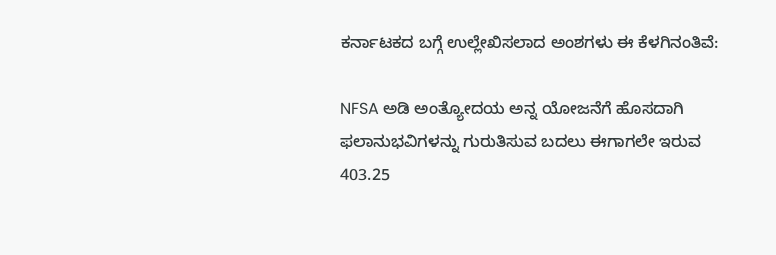ಕರ್ನಾಟಕದ ಬಗ್ಗೆ ಉಲ್ಲೇಖಿಸಲಾದ ಅಂಶಗಳು ಈ ಕೆಳಗಿನಂತಿವೆ:

NFSA ಅಡಿ ಅಂತ್ಯೋದಯ ಅನ್ನ ಯೋಜನೆಗೆ ಹೊಸದಾಗಿ  ಫಲಾನುಭವಿಗಳನ್ನು ಗುರುತಿಸುವ ಬದಲು ಈಗಾಗಲೇ ಇರುವ 403.25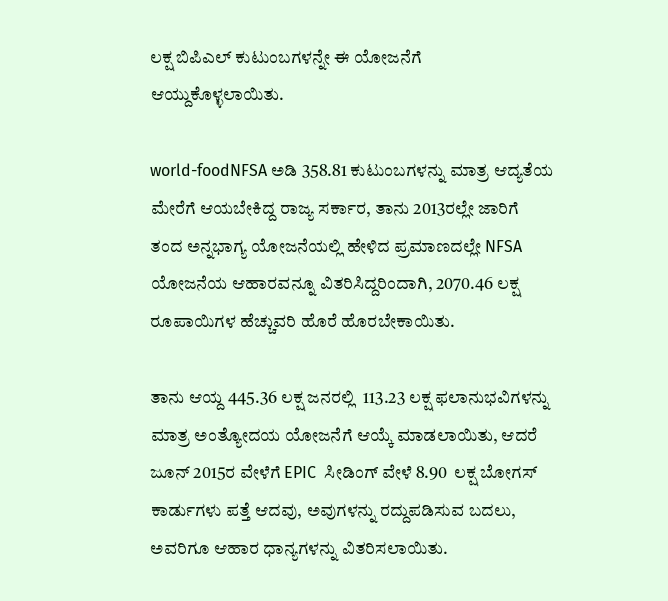ಲಕ್ಷ ಬಿಪಿಎಲ್ ಕುಟುಂಬಗಳನ್ನೇ ಈ ಯೋಜನೆಗೆ ಆಯ್ದುಕೊಳ್ಳಲಾಯಿತು.

world-foodNFSA ಅಡಿ 358.81 ಕುಟುಂಬಗಳನ್ನು ಮಾತ್ರ ಆದ್ಯತೆಯ ಮೇರೆಗೆ ಆಯಬೇಕಿದ್ದ ರಾಜ್ಯ ಸರ್ಕಾರ, ತಾನು 2013ರಲ್ಲೇ ಜಾರಿಗೆ ತಂದ ಅನ್ನಭಾಗ್ಯ ಯೋಜನೆಯಲ್ಲಿ ಹೇಳಿದ ಪ್ರಮಾಣದಲ್ಲೇ NFSA  ಯೋಜನೆಯ ಆಹಾರವನ್ನೂ ವಿತರಿಸಿದ್ದರಿಂದಾಗಿ, 2070.46 ಲಕ್ಷ ರೂಪಾಯಿಗಳ ಹೆಚ್ಚುವರಿ ಹೊರೆ ಹೊರಬೇಕಾಯಿತು.

ತಾನು ಆಯ್ದ 445.36 ಲಕ್ಷ ಜನರಲ್ಲಿ  113.23 ಲಕ್ಷ ಫಲಾನುಭವಿಗಳನ್ನು ಮಾತ್ರ ಅಂತ್ಯೋದಯ ಯೋಜನೆಗೆ ಆಯ್ಕೆ ಮಾಡಲಾಯಿತು, ಆದರೆ ಜೂನ್ 2015ರ ವೇಳೆಗೆ EPIC  ಸೀಡಿಂಗ್ ವೇಳೆ 8.90  ಲಕ್ಷ ಬೋಗಸ್ ಕಾರ್ಡುಗಳು ಪತ್ತೆ ಆದವು, ಅವುಗಳನ್ನು ರದ್ದುಪಡಿಸುವ ಬದಲು, ಅವರಿಗೂ ಆಹಾರ ಧಾನ್ಯಗಳನ್ನು ವಿತರಿಸಲಾಯಿತು.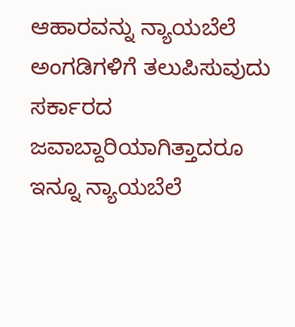ಆಹಾರವನ್ನು ನ್ಯಾಯಬೆಲೆ ಅಂಗಡಿಗಳಿಗೆ ತಲುಪಿಸುವುದು ಸರ್ಕಾರದ ಜವಾಬ್ದಾರಿಯಾಗಿತ್ತಾದರೂ ಇನ್ನೂ ನ್ಯಾಯಬೆಲೆ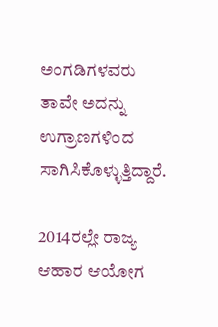ಅಂಗಡಿಗಳವರು ತಾವೇ ಅದನ್ನು ಉಗ್ರಾಣಗಳಿಂದ ಸಾಗಿಸಿಕೊಳ್ಳುತ್ತಿದ್ದಾರೆ.

2014ರಲ್ಲೇ ರಾಜ್ಯ ಆಹಾರ ಆಯೋಗ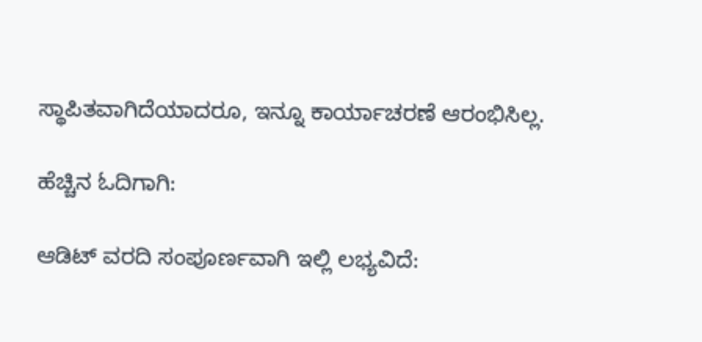ಸ್ಥಾಪಿತವಾಗಿದೆಯಾದರೂ, ಇನ್ನೂ ಕಾರ್ಯಾಚರಣೆ ಆರಂಭಿಸಿಲ್ಲ.

ಹೆಚ್ಚಿನ ಓದಿಗಾಗಿ:

ಆಡಿಟ್ ವರದಿ ಸಂಪೂರ್ಣವಾಗಿ ಇಲ್ಲಿ ಲಭ್ಯವಿದೆ: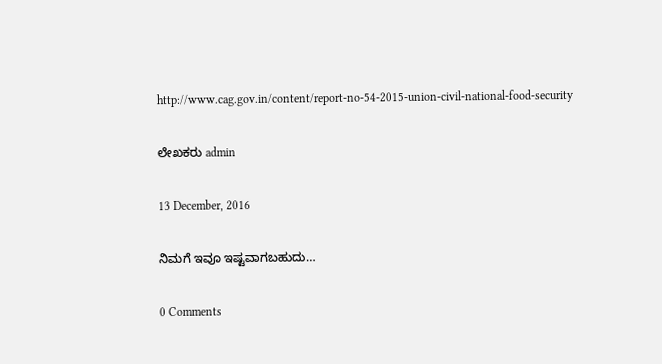http://www.cag.gov.in/content/report-no-54-2015-union-civil-national-food-security

ಲೇಖಕರು admin

13 December, 2016

ನಿಮಗೆ ಇವೂ ಇಷ್ಟವಾಗಬಹುದು…

0 Comments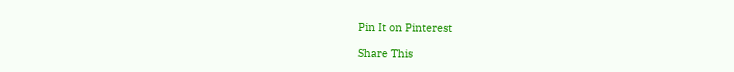Pin It on Pinterest

Share This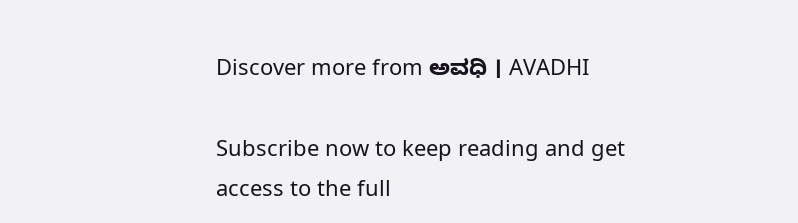Discover more from ಅವಧಿ । AVADHI

Subscribe now to keep reading and get access to the full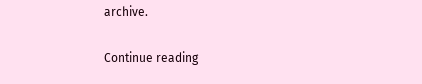archive.

Continue reading